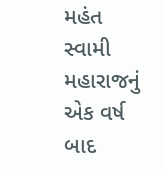મહંત સ્વામી મહારાજનું એક વર્ષ બાદ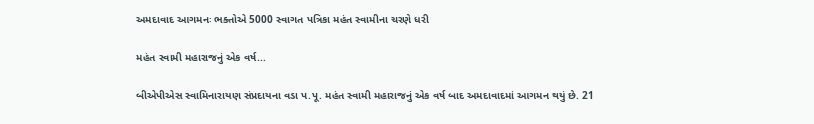અમદાવાદ આગમનઃ ભક્તોએ 5000 સ્વાગત પત્રિકા મહંત સ્વામીના ચરણે ધરી

મહંત સ્વામી મહારાજનું એક વર્ષ...

બીએપીએસ સ્વામિનારાયણ સંપ્રદાયના વડા પ.પૂ. મહંત સ્વામી મહારાજનું એક વર્ષ બાદ અમદાવાદમાં આગમન થયું છે. 21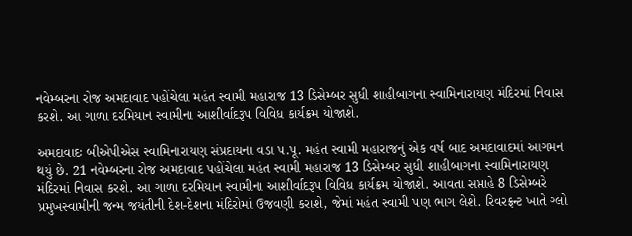નવેમ્બરના રોજ અમદાવાદ પહોંચેલા મહંત સ્વામી મહારાજ 13 ડિસેમ્બર સુધી શાહીબાગના સ્વામિનારાયણ મંદિરમાં નિવાસ કરશે. આ ગાળા દરમિયાન સ્વામીના આશીર્વાદરૂપ વિવિધ કાર્યક્રમ યોજાશે.

અમદાવાદઃ બીએપીએસ સ્વામિનારાયણ સંપ્રદાયના વડા પ.પૂ. મહંત સ્વામી મહારાજનું એક વર્ષ બાદ અમદાવાદમાં આગમન થયું છે. 21 નવેમ્બરના રોજ અમદાવાદ પહોંચેલા મહંત સ્વામી મહારાજ 13 ડિસેમ્બર સુધી શાહીબાગના સ્વામિનારાયણ મંદિરમાં નિવાસ કરશે. આ ગાળા દરમિયાન સ્વામીના આશીર્વાદરૂપ વિવિધ કાર્યક્રમ યોજાશે. આવતા સપ્તાહે 8 ડિસેમ્બરે પ્રમુખસ્વામીની જન્મ જયંતીની દેશ-દેશના મંદિરોમાં ઉજવણી કરાશે, જેમાં મહંત સ્વામી પણ ભાગ લેશે. રિવરફ્રન્ટ ખાતે ગ્લો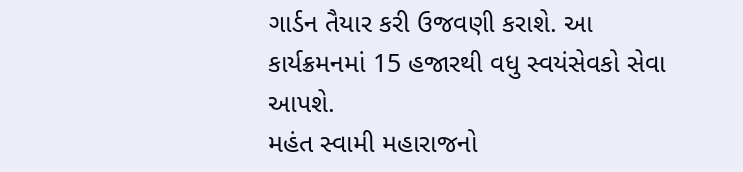ગાર્ડન તૈયાર કરી ઉજવણી કરાશે. આ કાર્યક્રમનમાં 15 હજારથી વધુ સ્વયંસેવકો સેવા આપશે.
મહંત સ્વામી મહારાજનો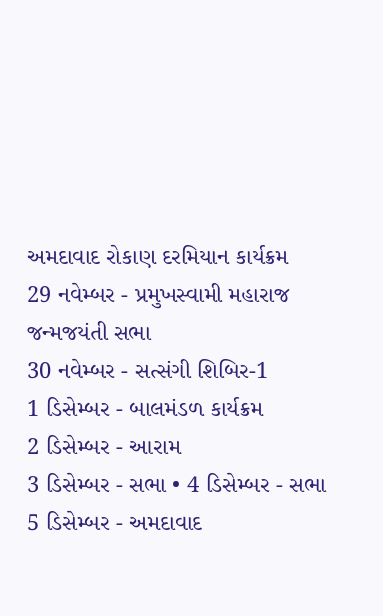અમદાવાદ રોકાણ દરમિયાન કાર્યક્રમ
29 નવેમ્બર - પ્રમુખસ્વામી મહારાજ જન્મજયંતી સભા
30 નવેમ્બર - સત્સંગી શિબિર-1
1 ડિસેમ્બર - બાલમંડળ કાર્યક્રમ
2 ડિસેમ્બર - આરામ
3 ડિસેમ્બર - સભા • 4 ડિસેમ્બર - સભા
5 ડિસેમ્બર - અમદાવાદ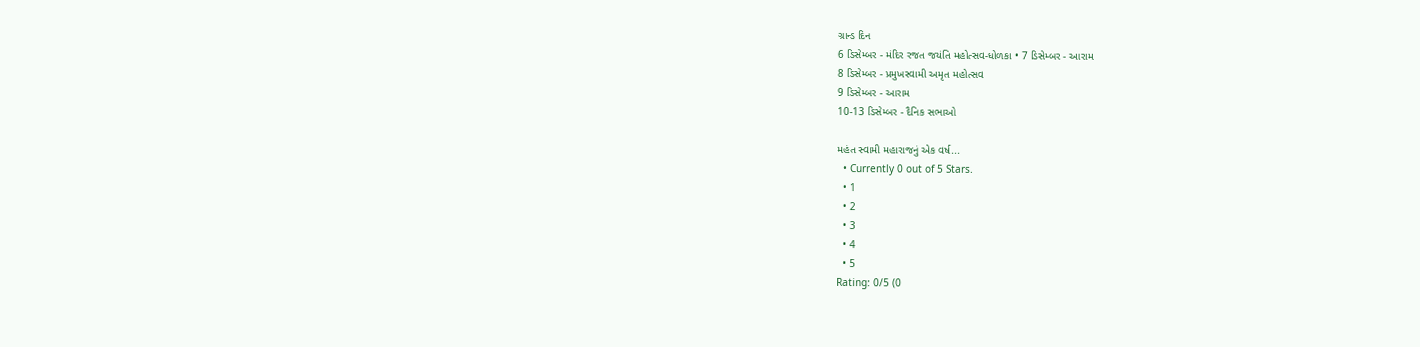ગ્રાન્ડ દિન
6 ડિસેમ્બર - મંદિર રજત જયંતિ મહોત્સવ-ધોળકા • 7 ડિસેમ્બર - આરામ
8 ડિસેમ્બર - પ્રમુખસ્વામી અમૃત મહોત્સવ
9 ડિસેમ્બર - આરામ
10-13 ડિસેમ્બર - દૈનિક સભાઓ

મહંત સ્વામી મહારાજનું એક વર્ષ...
  • Currently 0 out of 5 Stars.
  • 1
  • 2
  • 3
  • 4
  • 5
Rating: 0/5 (0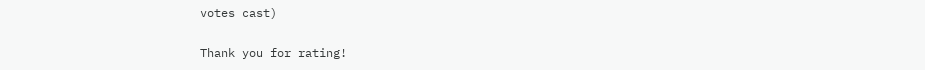votes cast)

Thank you for rating!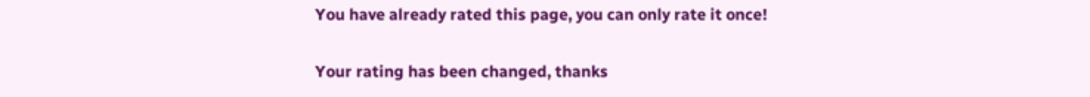You have already rated this page, you can only rate it once!

Your rating has been changed, thanks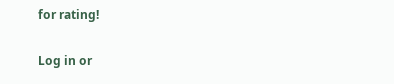for rating!

Log in or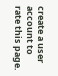create a user account to rate this page.